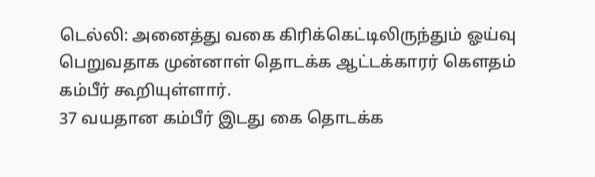டெல்லி: அனைத்து வகை கிரிக்கெட்டிலிருந்தும் ஓய்வு பெறுவதாக முன்னாள் தொடக்க ஆட்டக்காரர் கெளதம் கம்பீர் கூறியுள்ளார்.
37 வயதான கம்பீர் இடது கை தொடக்க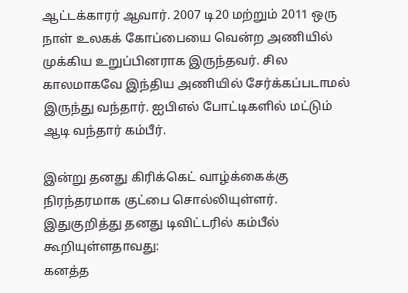ஆட்டக்காரர் ஆவார். 2007 டி20 மற்றும் 2011 ஒரு நாள் உலகக் கோப்பையை வென்ற அணியில் முக்கிய உறுப்பினராக இருந்தவர். சில காலமாகவே இந்திய அணியில் சேர்க்கப்படாமல் இருந்து வந்தார். ஐபிஎல் போட்டிகளில் மட்டும் ஆடி வந்தார் கம்பீர்.

இன்று தனது கிரிக்கெட் வாழ்க்கைக்கு நிரந்தரமாக குட்பை சொல்லியுள்ளர். இதுகுறித்து தனது டிவிட்டரில் கம்பீல் கூறியுள்ளதாவது:
கனத்த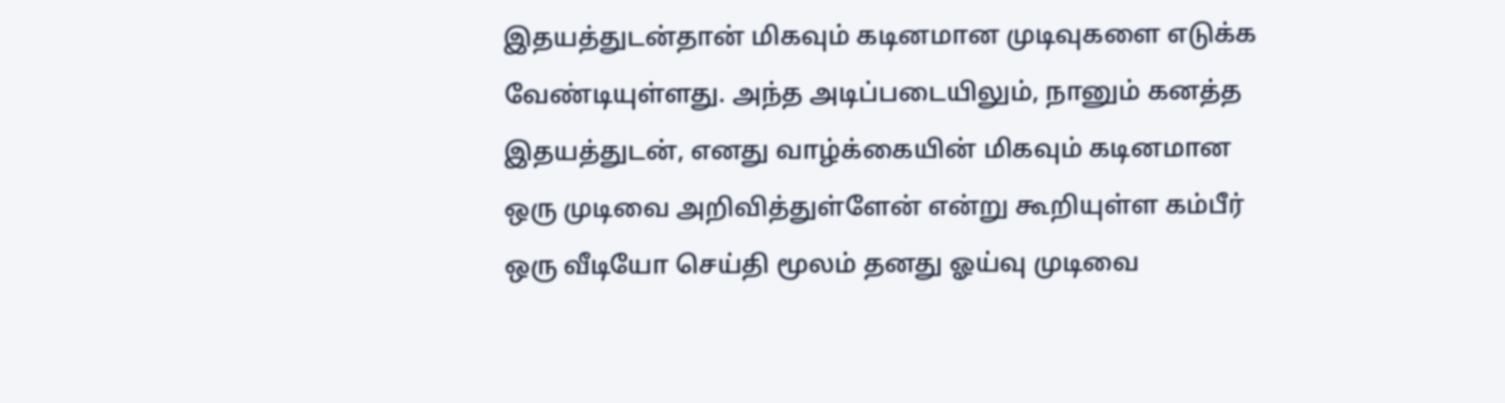இதயத்துடன்தான் மிகவும் கடினமான முடிவுகளை எடுக்க வேண்டியுள்ளது. அந்த அடிப்படையிலும், நானும் கனத்த இதயத்துடன், எனது வாழ்க்கையின் மிகவும் கடினமான ஒரு முடிவை அறிவித்துள்ளேன் என்று கூறியுள்ள கம்பீர் ஒரு வீடியோ செய்தி மூலம் தனது ஓய்வு முடிவை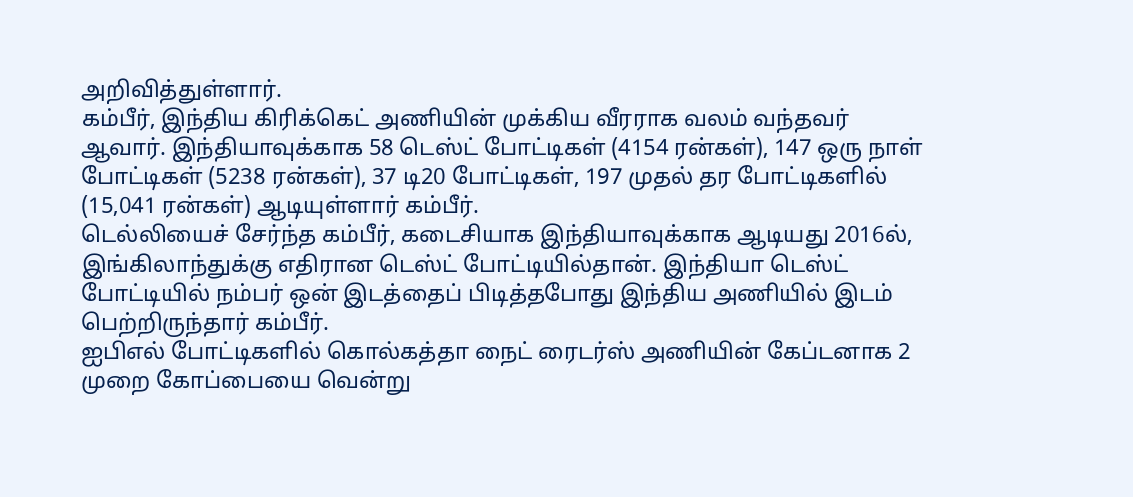அறிவித்துள்ளார்.
கம்பீர், இந்திய கிரிக்கெட் அணியின் முக்கிய வீரராக வலம் வந்தவர் ஆவார். இந்தியாவுக்காக 58 டெஸ்ட் போட்டிகள் (4154 ரன்கள்), 147 ஒரு நாள் போட்டிகள் (5238 ரன்கள்), 37 டி20 போட்டிகள், 197 முதல் தர போட்டிகளில் (15,041 ரன்கள்) ஆடியுள்ளார் கம்பீர்.
டெல்லியைச் சேர்ந்த கம்பீர், கடைசியாக இந்தியாவுக்காக ஆடியது 2016ல், இங்கிலாந்துக்கு எதிரான டெஸ்ட் போட்டியில்தான். இந்தியா டெஸ்ட் போட்டியில் நம்பர் ஒன் இடத்தைப் பிடித்தபோது இந்திய அணியில் இடம் பெற்றிருந்தார் கம்பீர்.
ஐபிஎல் போட்டிகளில் கொல்கத்தா நைட் ரைடர்ஸ் அணியின் கேப்டனாக 2 முறை கோப்பையை வென்று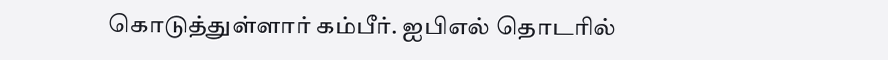கொடுத்துள்ளார் கம்பீர். ஐபிஎல் தொடரில்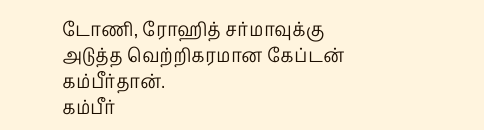டோணி, ரோஹித் சர்மாவுக்கு அடுத்த வெற்றிகரமான கேப்டன் கம்பீர்தான்.
கம்பீர்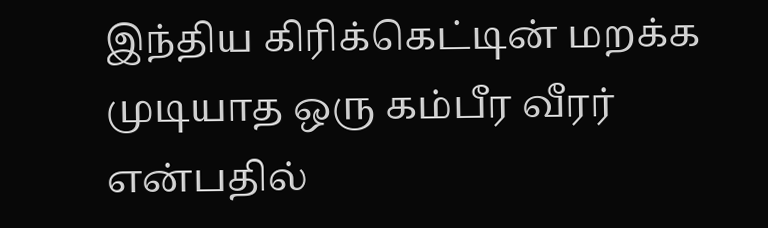இந்திய கிரிக்கெட்டின் மறக்க முடியாத ஒரு கம்பீர வீரர் என்பதில்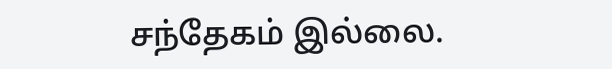சந்தேகம் இல்லை.